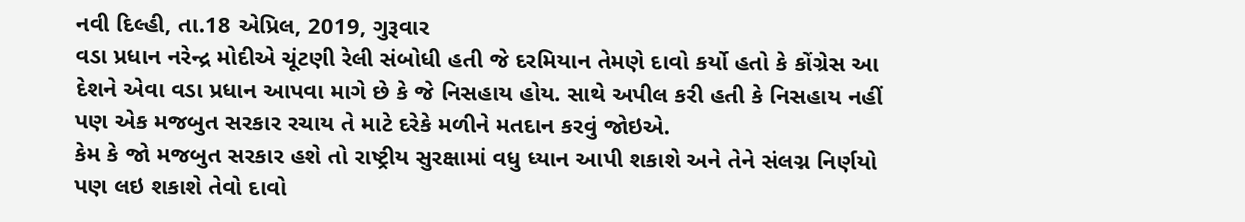નવી દિલ્હી, તા.18 એપ્રિલ, 2019, ગુરૂવાર
વડા પ્રધાન નરેન્દ્ર મોદીએ ચૂંટણી રેલી સંબોધી હતી જે દરમિયાન તેમણે દાવો કર્યો હતો કે કોંગ્રેસ આ દેશને એવા વડા પ્રધાન આપવા માગે છે કે જે નિસહાય હોય. સાથે અપીલ કરી હતી કે નિસહાય નહીં પણ એક મજબુત સરકાર રચાય તે માટે દરેકે મળીને મતદાન કરવું જોઇએ.
કેમ કે જો મજબુત સરકાર હશે તો રાષ્ટ્રીય સુરક્ષામાં વધુ ધ્યાન આપી શકાશે અને તેને સંલગ્ન નિર્ણયો પણ લઇ શકાશે તેવો દાવો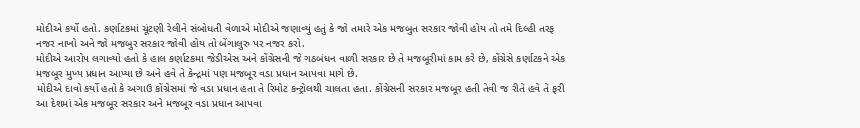મોદીએ કર્યો હતો. કર્ણાટકમાં ચૂંટણી રેલીને સંબોધતી વેળાએ મોદીએ જણાવ્યું હતું કે જો તમારે એક મજબુત સરકાર જોવી હોય તો તમે દિલ્હી તરફ નજર નાખો અને જો મજબુર સરકાર જોવી હોય તો બેંગાલુરુ પર નજર કરો.
મોદીએ આરોપ લગાવ્યો હતો કે હાલ કર્ણાટકમા જેડીએસ અને કોંગ્રેસની જે ગઠબંધન વાળી સરકાર છે તે મજબૂરીમાં કામ કરે છે, કોંગ્રેસે કર્ણાટકને એક મજબૂર મુખ્ય પ્રધાન આપ્યા છે અને હવે તે કેન્દ્રમાં પણ મજબૂર વડા પ્રધાન આપવા માગે છે.
મોદીએ દાવો કર્યો હતો કે અગાઉ કોંગ્રેસમાં જે વડા પ્રધાન હતા તે રિમોટ કન્ટ્રોલથી ચાલતા હતા. કોંગ્રેસની સરકાર મજબૂર હતી તેવી જ રીતે હવે તે ફરી આ દેશમાં એક મજબૂર સરકાર અને મજબૂર વડા પ્રધાન આપવા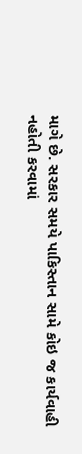માગે છે. સરકાર સમયે પાકિસ્તાન સામે કોઇ જ કાર્યવાહી નહોતી કરવામાં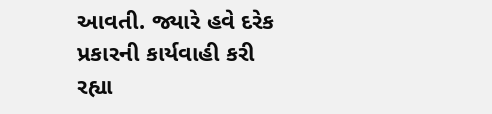આવતી. જ્યારે હવે દરેક પ્રકારની કાર્યવાહી કરી રહ્યા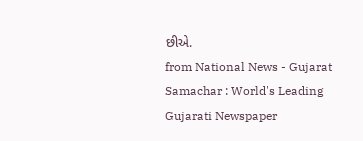છીએ.
from National News - Gujarat Samachar : World's Leading Gujarati Newspaper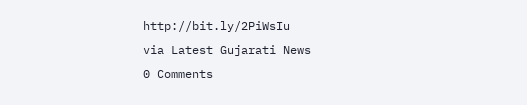http://bit.ly/2PiWsIu
via Latest Gujarati News
0 Comments